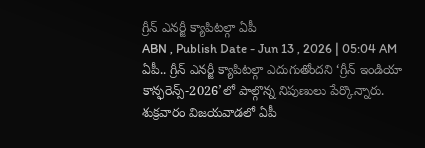గ్రీన్ ఎనర్జీ క్యాపిటల్గా ఏపీ
ABN , Publish Date - Jun 13 , 2026 | 05:04 AM
ఏపీ.. గ్రీన్ ఎనర్జీ క్యాపిటల్గా ఎదుగుతోందని ‘గ్రీన్ ఇండియా కాన్ఫరెన్స్-2026’లో పాల్గొన్న నిపుణులు పేర్కొన్నారు. శుక్రవారం విజయవాడలో ఏపీ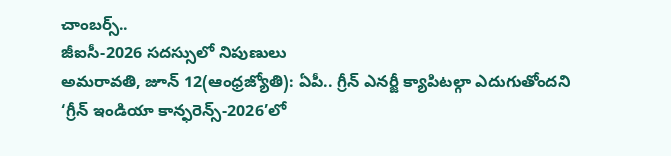చాంబర్స్..
జీఐసీ-2026 సదస్సులో నిపుణులు
అమరావతి, జూన్ 12(ఆంధ్రజ్యోతి): ఏపీ.. గ్రీన్ ఎనర్జీ క్యాపిటల్గా ఎదుగుతోందని ‘గ్రీన్ ఇండియా కాన్ఫరెన్స్-2026’లో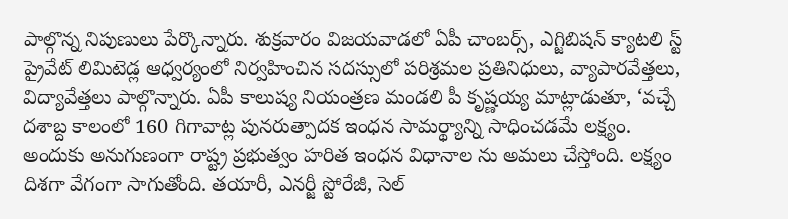పాల్గొన్న నిపుణులు పేర్కొన్నారు. శుక్రవారం విజయవాడలో ఏపీ చాంబర్స్, ఎగ్జిబిషన్ క్యాటలి స్ట్ ప్రైవేట్ లిమిటెడ్ల ఆధ్వర్యంలో నిర్వహించిన సదస్సులో పరిశ్రమల ప్రతినిధులు, వ్యాపారవేత్తలు, విద్యావేత్తలు పాల్గొన్నారు. ఏపీ కాలుష్య నియంత్రణ మండలి పీ కృష్ణయ్య మాట్లాడుతూ, ‘వచ్చే దశాబ్ద కాలంలో 160 గిగావాట్ల పునరుత్పాదక ఇంధన సామర్థ్యాన్ని సాధించడమే లక్ష్యం. అందుకు అనుగుణంగా రాష్ట్ర ప్రభుత్వం హరిత ఇంధన విధానాల ను అమలు చేస్తోంది. లక్ష్యం దిశగా వేగంగా సాగుతోంది. తయారీ, ఎనర్జీ స్టోరేజీ, సెల్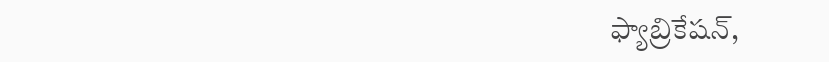ఫ్యాబ్రికేషన్,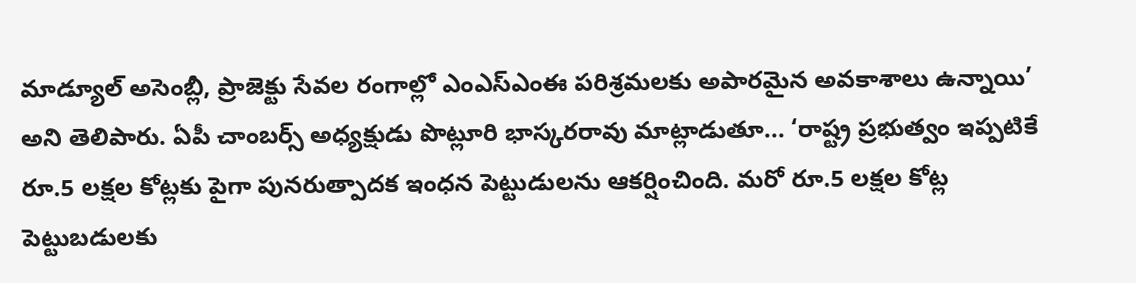మాడ్యూల్ అసెంబ్లీ, ప్రాజెక్టు సేవల రంగాల్లో ఎంఎస్ఎంఈ పరిశ్రమలకు అపారమైన అవకాశాలు ఉన్నాయి’ అని తెలిపారు. ఏపీ చాంబర్స్ అధ్యక్షుడు పొట్లూరి భాస్కరరావు మాట్లాడుతూ... ‘రాష్ట్ర ప్రభుత్వం ఇప్పటికే రూ.5 లక్షల కోట్లకు పైగా పునరుత్పాదక ఇంధన పెట్టుడులను ఆకర్షించింది. మరో రూ.5 లక్షల కోట్ల పెట్టుబడులకు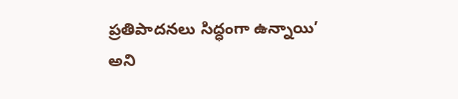ప్రతిపాదనలు సిద్ధంగా ఉన్నాయి’ అని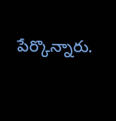పేర్కొన్నారు.